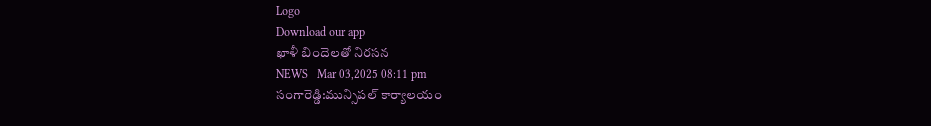Logo
Download our app
ఖాళీ బిందెలతో నిరసన
NEWS   Mar 03,2025 08:11 pm
సంగారెడ్డి:మున్సిపల్ కార్యాలయం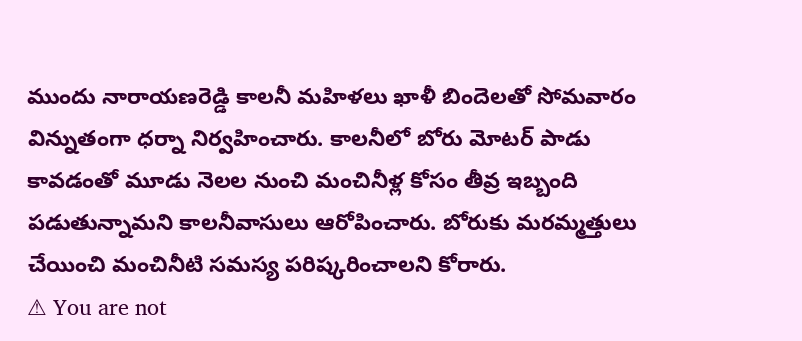ముందు నారాయణరెడ్డి కాలనీ మహిళలు ఖాళీ బిందెలతో సోమవారం విన్నుతంగా ధర్నా నిర్వహించారు. కాలనీలో బోరు మోటర్ పాడు కావడంతో మూడు నెలల నుంచి మంచినీళ్ల కోసం తీవ్ర ఇబ్బంది పడుతున్నామని కాలనీవాసులు ఆరోపించారు. బోరుకు మరమ్మత్తులు చేయించి మంచినీటి సమస్య పరిష్కరించాలని కోరారు.
⚠ You are not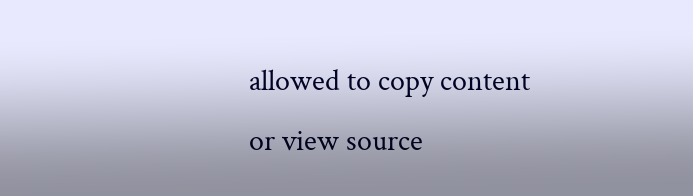allowed to copy content or view source